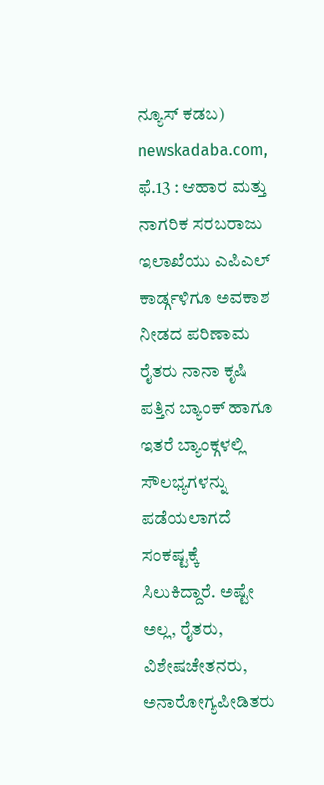ನ್ಯೂಸ್ ಕಡಬ) newskadaba.com, ಫೆ.13 : ಆಹಾರ ಮತ್ತು ನಾಗರಿಕ ಸರಬರಾಜು ಇಲಾಖೆಯು ಎಪಿಎಲ್ ಕಾರ್ಡ್ಗಳಿಗೂ ಅವಕಾಶ ನೀಡದ ಪರಿಣಾಮ ರೈತರು ನಾನಾ ಕೃಷಿ ಪತ್ತಿನ ಬ್ಯಾಂಕ್ ಹಾಗೂ ಇತರೆ ಬ್ಯಾಂಕ್ಗಳಲ್ಲಿ ಸೌಲಭ್ಯಗಳನ್ನು ಪಡೆಯಲಾಗದೆ ಸಂಕಷ್ಟಕ್ಕೆ ಸಿಲುಕಿದ್ದಾರೆ. ಅಷ್ಟೇ ಅಲ್ಲ, ರೈತರು, ವಿಶೇಷಚೇತನರು, ಅನಾರೋಗ್ಯಪೀಡಿತರು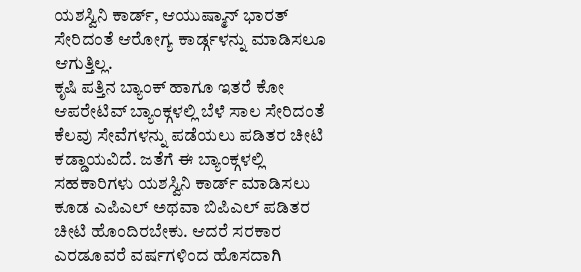ಯಶಸ್ವಿನಿ ಕಾರ್ಡ್, ಆಯುಷ್ಮಾನ್ ಭಾರತ್ ಸೇರಿದಂತೆ ಆರೋಗ್ಯ ಕಾರ್ಡ್ಗಳನ್ನು ಮಾಡಿಸಲೂ ಆಗುತ್ತಿಲ್ಲ.
ಕೃಷಿ ಪತ್ತಿನ ಬ್ಯಾಂಕ್ ಹಾಗೂ ಇತರೆ ಕೋ ಆಪರೇಟಿವ್ ಬ್ಯಾಂಕ್ಗಳಲ್ಲಿ ಬೆಳೆ ಸಾಲ ಸೇರಿದಂತೆ ಕೆಲವು ಸೇವೆಗಳನ್ನು ಪಡೆಯಲು ಪಡಿತರ ಚೀಟಿ ಕಡ್ಡಾಯವಿದೆ. ಜತೆಗೆ ಈ ಬ್ಯಾಂಕ್ಗಳಲ್ಲಿ ಸಹಕಾರಿಗಳು ಯಶಸ್ವಿನಿ ಕಾರ್ಡ್ ಮಾಡಿಸಲು ಕೂಡ ಎಪಿಎಲ್ ಅಥವಾ ಬಿಪಿಎಲ್ ಪಡಿತರ ಚೀಟಿ ಹೊಂದಿರಬೇಕು. ಆದರೆ ಸರಕಾರ ಎರಡೂವರೆ ವರ್ಷಗಳಿಂದ ಹೊಸದಾಗಿ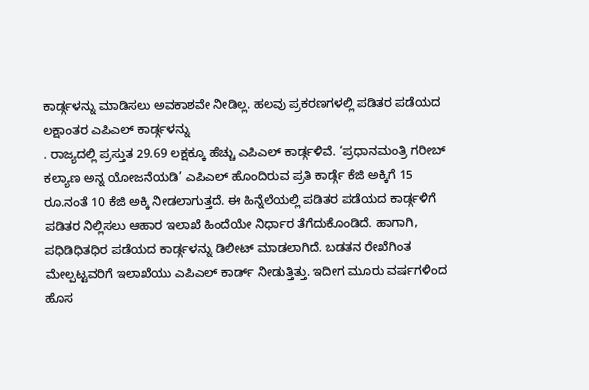ಕಾರ್ಡ್ಗಳನ್ನು ಮಾಡಿಸಲು ಅವಕಾಶವೇ ನೀಡಿಲ್ಲ. ಹಲವು ಪ್ರಕರಣಗಳಲ್ಲಿ ಪಡಿತರ ಪಡೆಯದ ಲಕ್ಷಾಂತರ ಎಪಿಎಲ್ ಕಾರ್ಡ್ಗಳನ್ನು
. ರಾಜ್ಯದಲ್ಲಿ ಪ್ರಸ್ತುತ 29.69 ಲಕ್ಷಕ್ಕೂ ಹೆಚ್ಚು ಎಪಿಎಲ್ ಕಾರ್ಡ್ಗಳಿವೆ. ‘ಪ್ರಧಾನಮಂತ್ರಿ ಗರೀಬ್ ಕಲ್ಯಾಣ ಅನ್ನ ಯೋಜನೆಯಡಿ’ ಎಪಿಎಲ್ ಹೊಂದಿರುವ ಪ್ರತಿ ಕಾರ್ಡ್ಗೆ ಕೆಜಿ ಅಕ್ಕಿಗೆ 15 ರೂ.ನಂತೆ 10 ಕೆಜಿ ಅಕ್ಕಿ ನೀಡಲಾಗುತ್ತದೆ. ಈ ಹಿನ್ನೆಲೆಯಲ್ಲಿ ಪಡಿತರ ಪಡೆಯದ ಕಾರ್ಡ್ಗಳಿಗೆ ಪಡಿತರ ನಿಲ್ಲಿಸಲು ಆಹಾರ ಇಲಾಖೆ ಹಿಂದೆಯೇ ನಿರ್ಧಾರ ತೆಗೆದುಕೊಂಡಿದೆ. ಹಾಗಾಗಿ, ಪಧಿಡಿಧಿತಧಿರ ಪಡೆಯದ ಕಾರ್ಡ್ಗಳನ್ನು ಡಿಲೀಟ್ ಮಾಡಲಾಗಿದೆ. ಬಡತನ ರೇಖೆಗಿಂತ ಮೇಲ್ಪಟ್ಟವರಿಗೆ ಇಲಾಖೆಯು ಎಪಿಎಲ್ ಕಾರ್ಡ್ ನೀಡುತ್ತಿತ್ತು. ಇದೀಗ ಮೂರು ವರ್ಷಗಳಿಂದ ಹೊಸ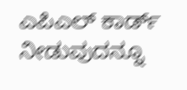ಎಪಿಎಲ್ ಕಾರ್ಡ್ ನೀಡುವುದನ್ನೂ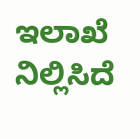ಇಲಾಖೆ ನಿಲ್ಲಿಸಿದೆ